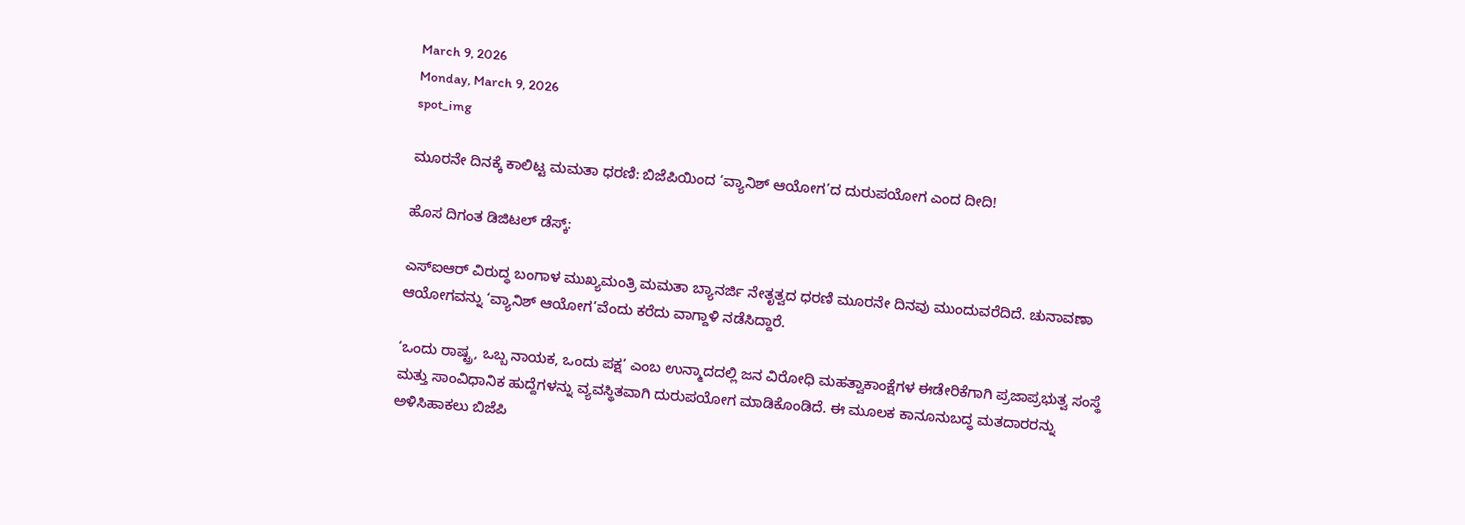March 9, 2026
Monday, March 9, 2026
spot_img

ಮೂರನೇ ದಿನಕ್ಕೆ ಕಾಲಿಟ್ಟ ಮಮತಾ ಧರಣಿ: ಬಿಜೆಪಿಯಿಂದ ‘ವ್ಯಾನಿಶ್ ಆಯೋಗ’ದ ದುರುಪಯೋಗ ಎಂದ ದೀದಿ!

ಹೊಸ ದಿಗಂತ ಡಿಜಿಟಲ್ ಡೆಸ್ಕ್:

ಎಸ್‌ಐಆರ್‌ ವಿರುದ್ಧ ಬಂಗಾಳ ಮುಖ್ಯಮಂತ್ರಿ ಮಮತಾ ಬ್ಯಾನರ್ಜಿ ನೇತೃತ್ವದ ಧರಣಿ ಮೂರನೇ ದಿನವು ಮುಂದುವರೆದಿದೆ. ಚುನಾವಣಾ ಆಯೋಗವನ್ನು ‘ವ್ಯಾನಿಶ್‌ ಆಯೋಗ’ವೆಂದು ಕರೆದು ವಾಗ್ದಾಳಿ ನಡೆಸಿದ್ದಾರೆ.

‘ಒಂದು ರಾಷ್ಟ್ರ, ಒಬ್ಬ ನಾಯಕ, ಒಂದು ಪಕ್ಷ’ ಎಂಬ ಉನ್ಮಾದದಲ್ಲಿ ಜನ ವಿರೋಧಿ ಮಹತ್ವಾಕಾಂಕ್ಷೆಗಳ ಈಡೇರಿಕೆಗಾಗಿ ಪ್ರಜಾಪ್ರಭುತ್ವ ಸಂಸ್ಥೆ ಮತ್ತು ಸಾಂವಿಧಾನಿಕ ಹುದ್ದೆಗಳನ್ನು ವ್ಯವಸ್ಥಿತವಾಗಿ ದುರುಪಯೋಗ ಮಾಡಿಕೊಂಡಿದೆ. ಈ ಮೂಲಕ ಕಾನೂನುಬದ್ಧ ಮತದಾರರನ್ನು ಅಳಿಸಿಹಾಕಲು ಬಿಜೆಪಿ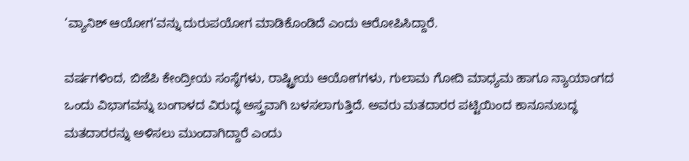‘ವ್ಯಾನಿಶ್ ಆಯೋಗ’ವನ್ನು ದುರುಪಯೋಗ ಮಾಡಿಕೊಂಡಿದೆ ಎಂದು ಆರೋಪಿಸಿದ್ದಾರೆ.

ವರ್ಷಗಳಿಂದ, ಬಿಜೆಪಿ ಕೇಂದ್ರೀಯ ಸಂಸ್ಥೆಗಳು, ರಾಷ್ಟ್ರೀಯ ಆಯೋಗಗಳು, ಗುಲಾಮ ಗೋದಿ ಮಾಧ್ಯಮ ಹಾಗೂ ನ್ಯಾಯಾಂಗದ ಒಂದು ವಿಭಾಗವನ್ನು ಬಂಗಾಳದ ವಿರುದ್ಧ ಅಸ್ತ್ರವಾಗಿ ಬಳಸಲಾಗುತ್ತಿದೆ. ಅವರು ಮತದಾರರ ಪಟ್ಟಿಯಿಂದ ಕಾನೂನುಬದ್ಧ ಮತದಾರರನ್ನು ಅಳಿಸಲು ಮುಂದಾಗಿದ್ದಾರೆ ಎಂದು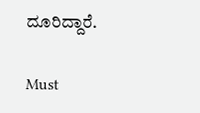ದೂರಿದ್ದಾರೆ.

Must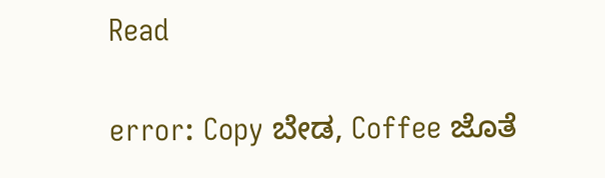Read

error: Copy ಬೇಡ, Coffee ಜೊತೆ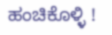ಹಂಚಿಕೊಳ್ಳಿ !